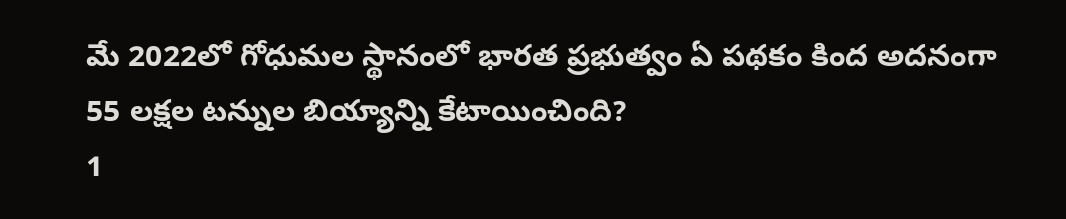మే 2022లో గోధుమల స్థానంలో భారత ప్రభుత్వం ఏ పథకం కింద అదనంగా 55 లక్షల టన్నుల బియ్యాన్ని కేటాయించింది?
1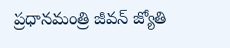ప్రధానమంత్రి జీవన్ జ్యోతి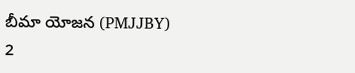బీమా యోజన (PMJJBY)
2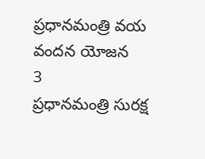ప్రధానమంత్రి వయ వందన యోజన
3
ప్రధానమంత్రి సురక్ష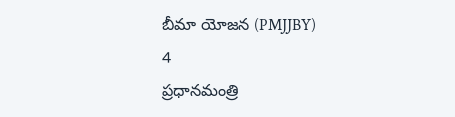బీమా యోజన (PMJJBY)
4
ప్రధానమంత్రి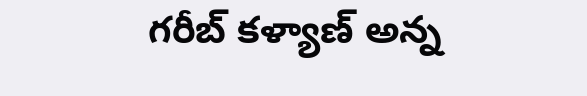గరీబ్ కళ్యాణ్ అన్న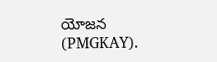యోజన (PMGKAY).